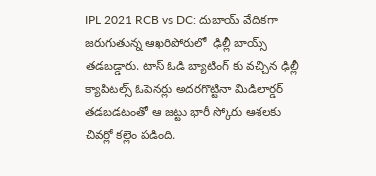IPL 2021 RCB vs DC: దుబాయ్ వేదికగా జరుగుతున్న ఆఖరిపోరులో  ఢిల్లీ బాయ్స్ తడబడ్డారు. టాస్ ఓడి బ్యాటింగ్ కు వచ్చిన ఢిల్లీ క్యాపిటల్స్ ఓపెనర్లు అదరగొట్టినా మిడిలార్డర్ తడబడటంతో ఆ జట్టు భారీ స్కోరు ఆశలకు చివర్లో కల్లెం పడింది.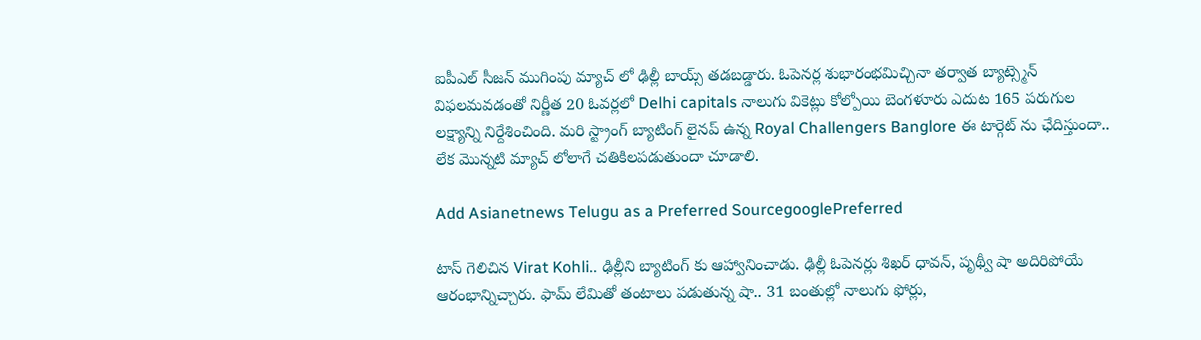ఐపీఎల్ సీజన్ ముగింపు మ్యాచ్ లో ఢిల్లీ బాయ్స్ తడబడ్డారు. ఓపెనర్ల శుభారంభమిచ్చినా తర్వాత బ్యాట్స్మెన్ విఫలమవడంతో నిర్ణీత 20 ఓవర్లలో Delhi capitals నాలుగు వికెట్లు కోల్పోయి బెంగళూరు ఎదుట 165 పరుగుల లక్ష్యాన్ని నిర్దేశించింది. మరి స్ట్రాంగ్ బ్యాటింగ్ లైనప్ ఉన్న Royal Challengers Banglore ఈ టార్గెట్ ను ఛేదిస్తుందా.. లేక మొన్నటి మ్యాచ్ లోలాగే చతికిలపడుతుందా చూడాలి.

Add Asianetnews Telugu as a Preferred SourcegooglePreferred

టాస్ గెలిచిన Virat Kohli.. ఢిల్లీని బ్యాటింగ్ కు ఆహ్వానించాడు. ఢిల్లీ ఓపెనర్లు శిఖర్ ధావన్, పృథ్వీ షా అదిరిపోయే ఆరంభాన్నిచ్చారు. ఫామ్ లేమితో తంటాలు పడుతున్న షా.. 31 బంతుల్లో నాలుగు ఫోర్లు,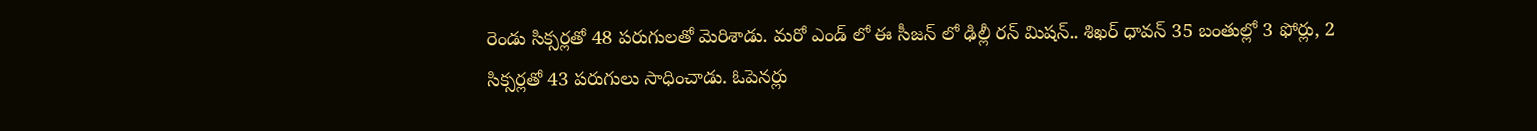రెండు సిక్సర్లతో 48 పరుగులతో మెరిశాడు. మరో ఎండ్ లో ఈ సీజన్ లో ఢిల్లీ రన్ మిషన్.. శిఖర్ ధావన్ 35 బంతుల్లో 3 ఫోర్లు, 2 సిక్సర్లతో 43 పరుగులు సాధించాడు. ఓపెనర్లు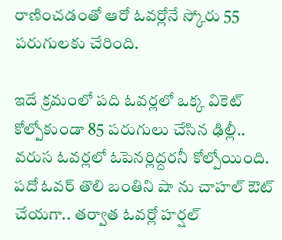రాణించడంతో ఆరో ఓవర్లోనే స్కోరు 55 పరుగులకు చేరింది.

ఇదే క్రమంలో పది ఓవర్లలో ఒక్క వికెట్ కోల్పోకుండా 85 పరుగులు చేసిన ఢిల్లీ.. వరుస ఓవర్లలో ఓపెనర్లిద్దరనీ కోల్పోయింది. పదో ఓవర్ తొలి బంతిని షా ను చాహల్ ఔట్ చేయగా.. తర్వాత ఓవర్లో హర్షల్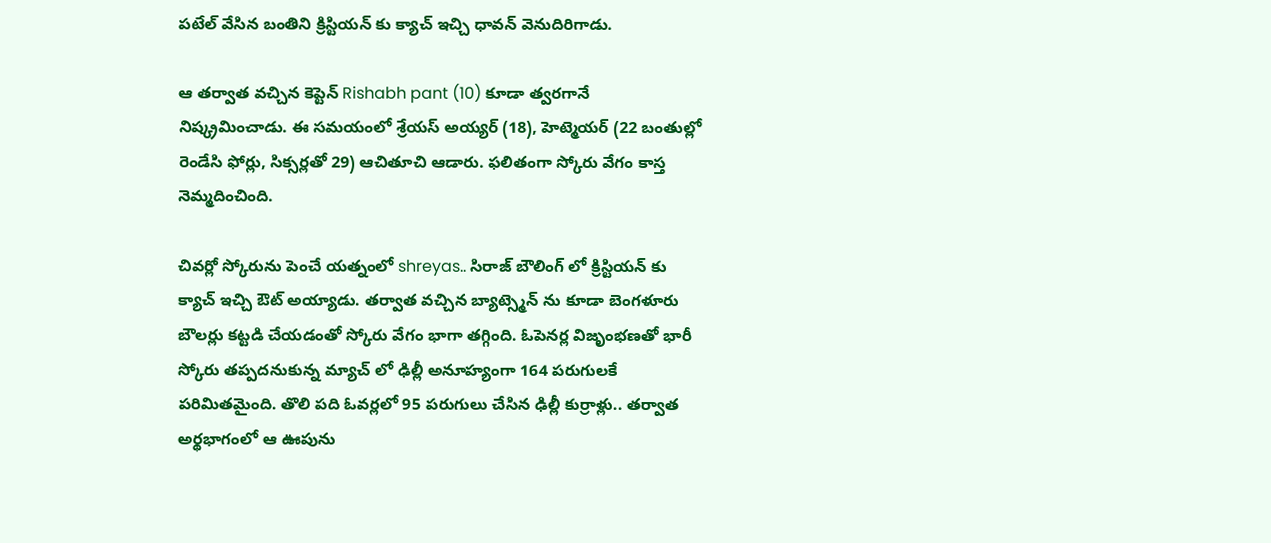పటేల్ వేసిన బంతిని క్రిస్టియన్ కు క్యాచ్ ఇచ్చి ధావన్ వెనుదిరిగాడు.

ఆ తర్వాత వచ్చిన కెప్టెన్ Rishabh pant (10) కూడా త్వరగానే నిష్క్రమించాడు. ఈ సమయంలో శ్రేయస్ అయ్యర్ (18), హెట్మెయర్ (22 బంతుల్లో రెండేసి ఫోర్లు, సిక్సర్లతో 29) ఆచితూచి ఆడారు. ఫలితంగా స్కోరు వేగం కాస్త నెమ్మదించింది.

చివర్లో స్కోరును పెంచే యత్నంలో shreyas.. సిరాజ్ బౌలింగ్ లో క్రిస్టియన్ కు క్యాచ్ ఇచ్చి ఔట్ అయ్యాడు. తర్వాత వచ్చిన బ్యాట్స్మెన్ ను కూడా బెంగళూరు బౌలర్లు కట్టడి చేయడంతో స్కోరు వేగం భాగా తగ్గింది. ఓపెనర్ల విజృంభణతో భారీ స్కోరు తప్పదనుకున్న మ్యాచ్ లో ఢిల్లీ అనూహ్యంగా 164 పరుగులకే పరిమితమైంది. తొలి పది ఓవర్లలో 95 పరుగులు చేసిన ఢిల్లీ కుర్రాళ్లు.. తర్వాత అర్థభాగంలో ఆ ఊపును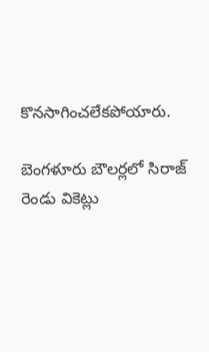కొనసాగించలేకపోయారు.

బెంగళూరు బౌలర్లలో సిరాజ్ రెండు వికెట్లు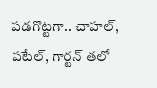పడగొట్టగా.. చాహల్, పటేల్, గార్టన్ తలో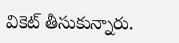వికెట్ తీసుకున్నారు.